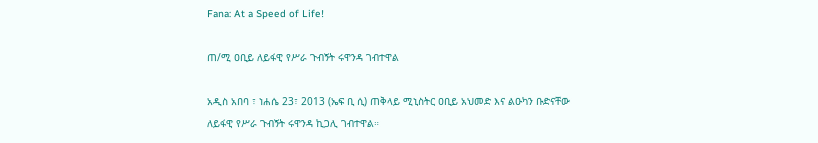Fana: At a Speed of Life!

ጠ/ሚ ዐቢይ ለይፋዊ የሥራ ጉብኝት ሩዋንዳ ገብተዋል

አዲስ አበባ ፣ ነሐሴ 23፣ 2013 (ኤፍ ቢ ሲ) ጠቅላይ ሚኒስትር ዐቢይ አህመድ እና ልዑካን ቡድናቸው ለይፋዊ የሥራ ጉብኝት ሩዋንዳ ኪጋሊ ገብተዋል።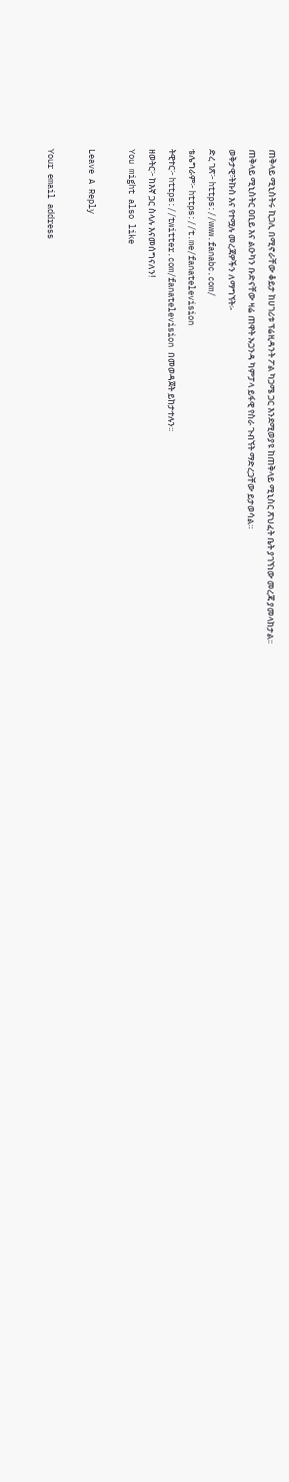ጠቅላይ ሚኒስትሩ ኪጋሊ በሚኖራቸው ቆይታ ከሀገሪቱ ፕሬዚዳንት ፖል ካጋሜ ጋር እንደሚወያዩ ከጠቅላይ ሚኒስር ጽህፈት ቤት ያገኘነው መረጃ ያመላክታል፡፡
ጠቅላይ ሚኒስትር ዐቢይ እና ልዑካን ቡድናቸው ዛሬ ጠዋት ኡጋንዳ ካምፓላ ይፋዊ የስራ ጉብኘት ማድረጋቸው ይታወሳል።
ወቅታዊ፣ትኩስ እና የተሟሉ መረጃዎችን ለማግኘት፡-
ድረ ገጽ፦ https://www.fanabc.com/
ቴሌግራም፦ https://t.me/fanatelevision
ትዊተር፦ https://twitter.com/fanatelevision በመወዳጀት ይከታተሉን፡፡
ዘወትር፦ ከእኛ ጋር ስላሉ እናመሰግናለን!
You might also like

Leave A Reply

Your email address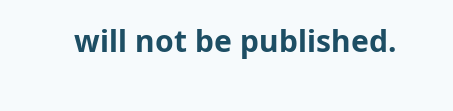will not be published.